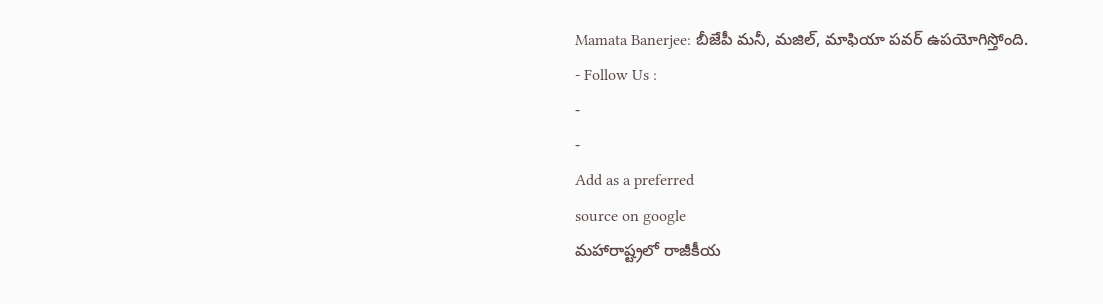Mamata Banerjee: బీజేపీ మనీ, మజిల్, మాఫియా పవర్ ఉపయోగిస్తోంది.
- Follow Us :
-
-
Add as a preferred
source on google
మహారాష్ట్రలో రాజీకీయ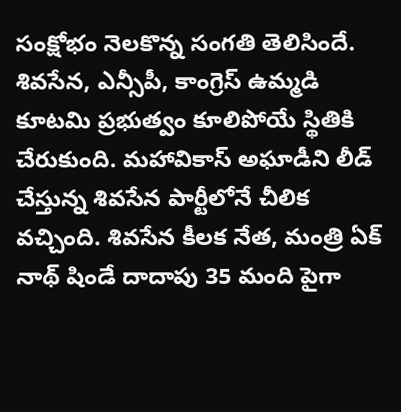సంక్షోభం నెలకొన్న సంగతి తెలిసిందే. శివసేన, ఎన్సీపీ, కాంగ్రెస్ ఉమ్మడి కూటమి ప్రభుత్వం కూలిపోయే స్థితికి చేరుకుంది. మహావికాస్ అఘాడీని లీడ్ చేస్తున్న శివసేన పార్టీలోనే చీలిక వచ్చింది. శివసేన కీలక నేత, మంత్రి ఏక్ నాథ్ షిండే దాదాపు 35 మంది పైగా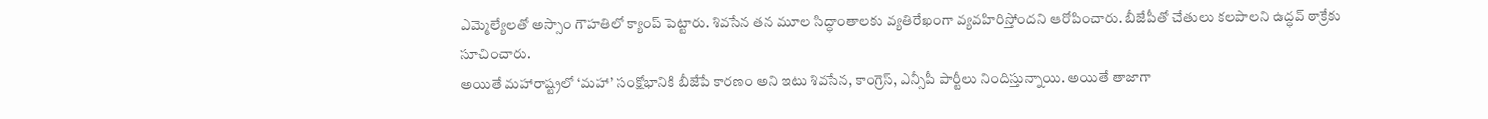ఎమ్మెల్యేలతో అస్సాం గౌహతిలో క్యాంప్ పెట్టారు. శివసేన తన మూల సిద్ధాంతాలకు వ్యతిరేఖంగా వ్యవహిరిస్తోందని ఆరోపించారు. బీజేపీతో చేతులు కలపాలని ఉద్ధవ్ ఠాక్రేకు సూచించారు.
అయితే మహారాష్ట్రలో ‘మహా’ సంక్షోభానికి బీజేపే కారణం అని ఇటు శివసేన, కాంగ్రెస్, ఎన్సీపీ పార్టీలు నిందిస్తున్నాయి. అయితే తాజాగా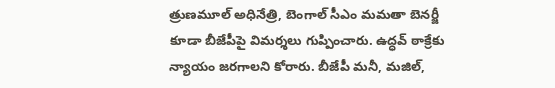త్రుణమూల్ అధినేత్రి, బెంగాల్ సీఎం మమతా బెనర్జీ కూడా బీజేపీపై విమర్శలు గుప్పించారు. ఉద్ధవ్ ఠాక్రేకు న్యాయం జరగాలని కోరారు. బీజేపీ మనీ, మజిల్,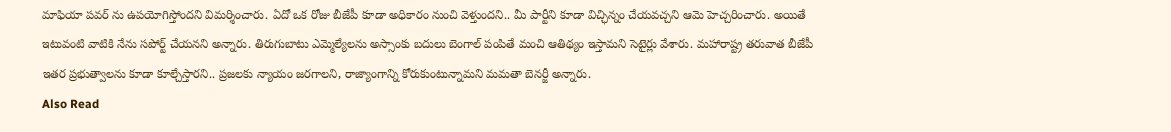మాఫియా పవర్ ను ఉపయోగిస్తోందని విమర్శించారు. ఏదో ఒక రోజు బీజేపీ కూడా అధికారం నుంచి వెళ్తుందని.. మీ పార్టీని కూడా విచ్ఛిన్నం చేయవచ్చని ఆమె హెచ్చరించారు. అయితే ఇటువంటి వాటికి నేను సపోర్ట్ చేయనని అన్నారు. తిరుగుబాటు ఎమ్మెల్యేలను అస్సాంకు బదులు బెంగాల్ పంపితే మంచి ఆతిథ్యం ఇస్తామని సెటైర్లు వేశారు. మహారాష్ట్ర తరువాత బీజేపీ ఇతర ప్రభుత్వాలను కూడా కూల్చేస్తారని.. ప్రజలకు న్యాయం జరగాలని, రాజ్యాంగాన్ని కోరుకుంటున్నామని మమతా బెనర్జీ అన్నారు.
Also Read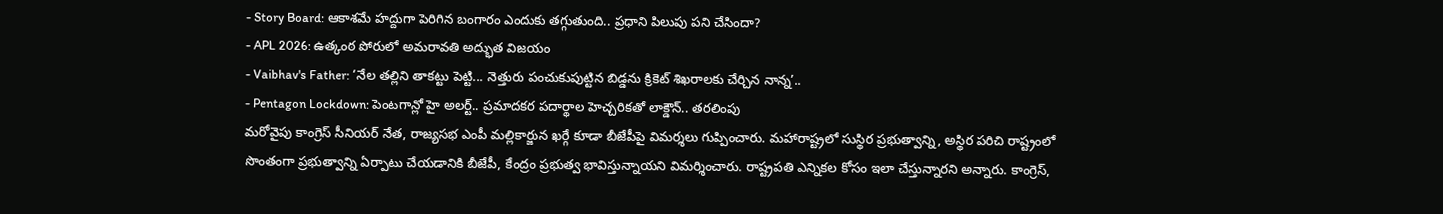- Story Board: ఆకాశమే హద్దుగా పెరిగిన బంగారం ఎందుకు తగ్గుతుంది.. ప్రధాని పిలుపు పని చేసిందా?
- APL 2026: ఉత్కంఠ పోరులో అమరావతి అద్భుత విజయం
- Vaibhav's Father: ‘నేల తల్లిని తాకట్టు పెట్టి... నెత్తురు పంచుకుపుట్టిన బిడ్డను క్రికెట్ శిఖరాలకు చేర్చిన నాన్న’..
- Pentagon Lockdown: పెంటగాన్లో హై అలర్ట్.. ప్రమాదకర పదార్థాల హెచ్చరికతో లాక్డౌన్.. తరలింపు
మరోవైపు కాంగ్రెస్ సీనియర్ నేత, రాజ్యసభ ఎంపీ మల్లికార్జున ఖర్గే కూడా బీజేపీపై విమర్శలు గుప్పించారు. మహారాష్ట్రలో సుస్థిర ప్రభుత్వాన్ని, అస్థిర పరిచి రాష్ట్రంలో సొంతంగా ప్రభుత్వాన్ని ఏర్పాటు చేయడానికి బీజేపీ, కేంద్రం ప్రభుత్వ భావిస్తున్నాయని విమర్శించారు. రాష్ట్రపతి ఎన్నికల కోసం ఇలా చేస్తున్నారని అన్నారు. కాంగ్రెస్,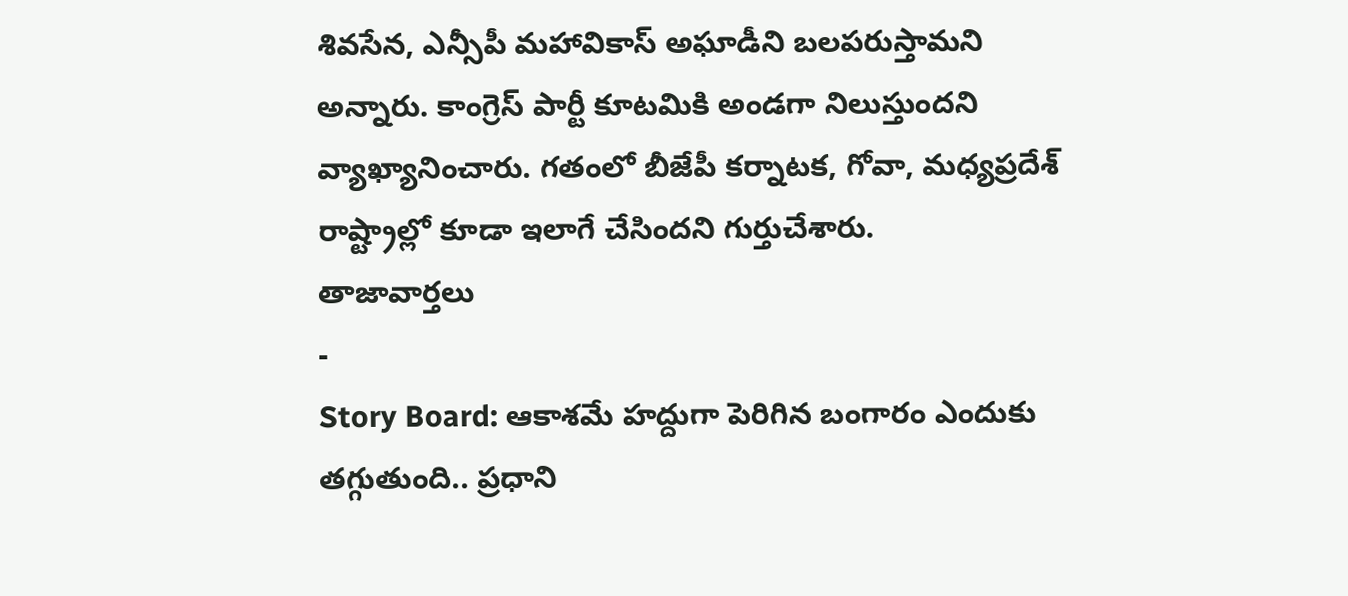శివసేన, ఎన్సీపీ మహావికాస్ అఘాడీని బలపరుస్తామని అన్నారు. కాంగ్రెస్ పార్టీ కూటమికి అండగా నిలుస్తుందని వ్యాఖ్యానించారు. గతంలో బీజేపీ కర్నాటక, గోవా, మధ్యప్రదేశ్ రాష్ట్రాల్లో కూడా ఇలాగే చేసిందని గుర్తుచేశారు.
తాజావార్తలు
-
Story Board: ఆకాశమే హద్దుగా పెరిగిన బంగారం ఎందుకు తగ్గుతుంది.. ప్రధాని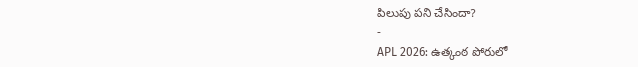పిలుపు పని చేసిందా?
-
APL 2026: ఉత్కంఠ పోరులో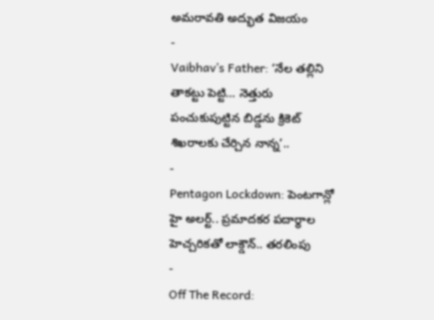అమరావతి అద్భుత విజయం
-
Vaibhav’s Father: ‘నేల తల్లిని తాకట్టు పెట్టి… నెత్తురు పంచుకుపుట్టిన బిడ్డను క్రికెట్ శిఖరాలకు చేర్చిన నాన్న’..
-
Pentagon Lockdown: పెంటగాన్లో హై అలర్ట్.. ప్రమాదకర పదార్థాల హెచ్చరికతో లాక్డౌన్.. తరలింపు
-
Off The Record: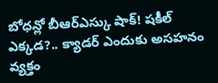బోధన్లో బీఆర్ఎస్కు షాక్! షకీల్ ఎక్కడ?.. క్యాడర్ ఎందుకు అసహనం వ్యక్తం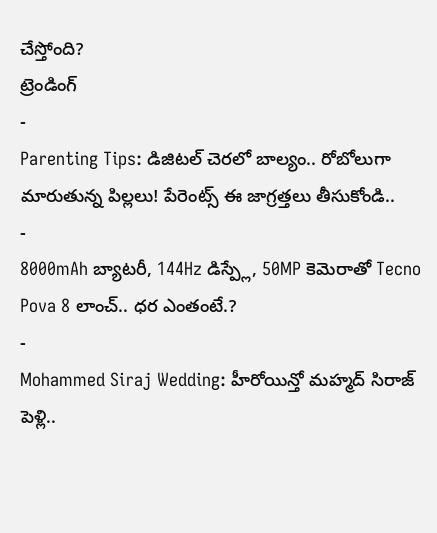చేస్తోంది?
ట్రెండింగ్
-
Parenting Tips: డిజిటల్ చెరలో బాల్యం.. రోబోలుగా మారుతున్న పిల్లలు! పేరెంట్స్ ఈ జాగ్రత్తలు తీసుకోండి..
-
8000mAh బ్యాటరీ, 144Hz డిస్ప్లే, 50MP కెమెరాతో Tecno Pova 8 లాంచ్.. ధర ఎంతంటే.?
-
Mohammed Siraj Wedding: హీరోయిన్తో మహ్మద్ సిరాజ్ పెళ్లి..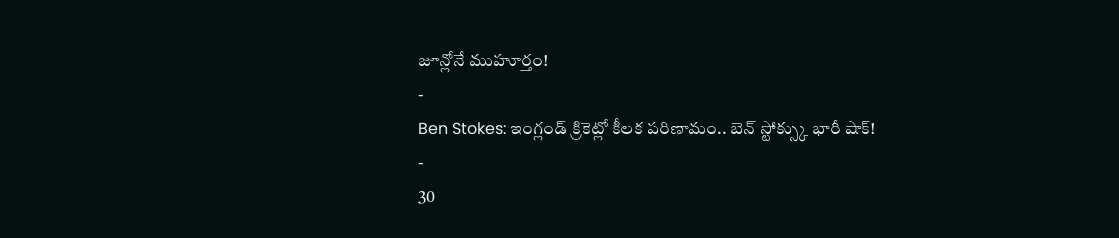జూన్లోనే ముహూర్తం!
-
Ben Stokes: ఇంగ్లండ్ క్రికెట్లో కీలక పరిణామం.. బెన్ స్టోక్స్కు భారీ షాక్!
-
30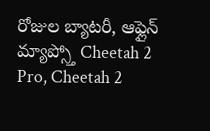రోజుల బ్యాటరీ, ఆఫ్లైన్ మ్యాప్స్తో Cheetah 2 Pro, Cheetah 2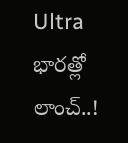Ultra భారత్లో లాంచ్..!